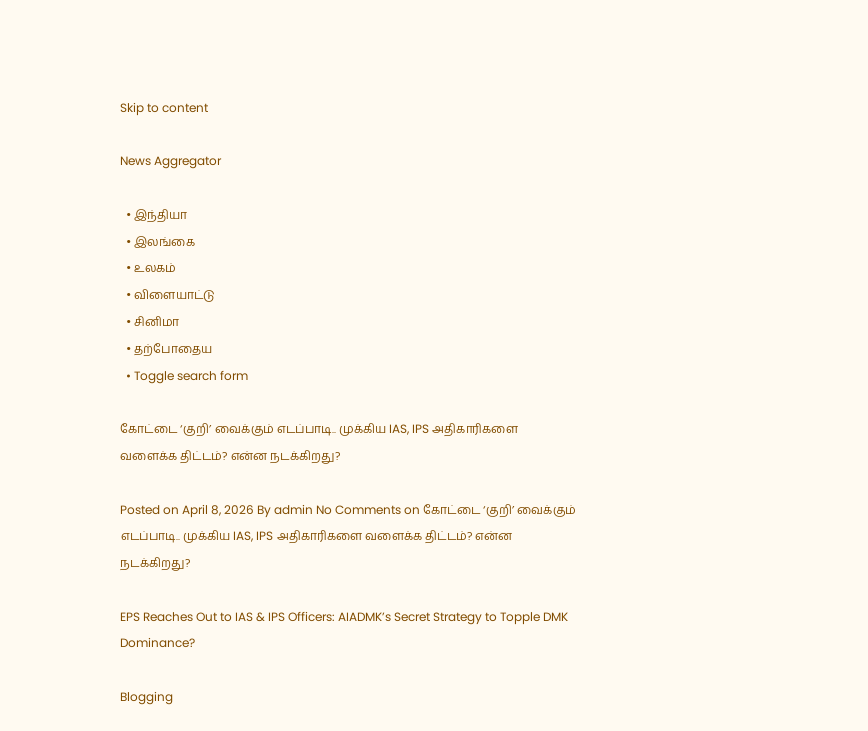Skip to content

News Aggregator

  • இந்தியா
  • இலங்கை
  • உலகம்
  • விளையாட்டு
  • சினிமா
  • தற்போதைய
  • Toggle search form

கோட்டை ‘குறி’ வைக்கும் எடப்பாடி.. முக்கிய IAS, IPS அதிகாரிகளை வளைக்க திட்டம்? என்ன நடக்கிறது?

Posted on April 8, 2026 By admin No Comments on கோட்டை ‘குறி’ வைக்கும் எடப்பாடி.. முக்கிய IAS, IPS அதிகாரிகளை வளைக்க திட்டம்? என்ன நடக்கிறது?

EPS Reaches Out to IAS & IPS Officers: AIADMK’s Secret Strategy to Topple DMK Dominance?

Blogging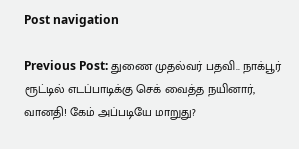Post navigation

Previous Post: துணை முதல்வர் பதவி.. நாக்பூர் ரூட்டில் எடப்பாடிக்கு செக் வைத்த நயினார், வானதி! கேம் அப்படியே மாறுது?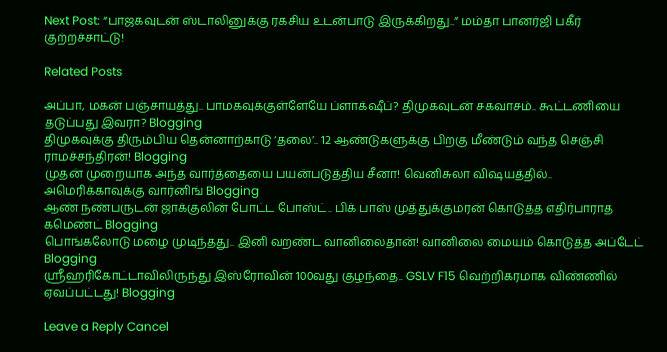Next Post: “பாஜகவுடன் ஸ்டாலினுக்கு ரகசிய உடன்பாடு இருக்கிறது..” மம்தா பானர்ஜி பகீர் குற்றச்சாட்டு!

Related Posts

அப்பா, மகன் பஞ்சாயத்து.. பாமகவுக்குள்ளேயே ப்ளாக்‌ஷீப்? திமுகவுடன் சகவாசம்.. கூட்டணியை தடுப்பது இவரா? Blogging
திமுகவுக்கு திரும்பிய தென்னாற்காடு ‘தலை’.. 12 ஆண்டுகளுக்கு பிறகு மீண்டும் வந்த செஞ்சி ராமச்சந்திரன்! Blogging
முதன் முறையாக அந்த வார்த்தையை பயன்படுத்திய சீனா! வெனிசுலா விஷயத்தில்.. அமெரிக்காவுக்கு வார்னிங் Blogging
ஆண் நண்பருடன் ஜாக்குலின் போட்ட போஸ்ட்.. பிக் பாஸ் முத்துக்குமரன் கொடுத்த எதிர்பாராத கமெண்ட் Blogging
பொங்கலோடு மழை முடிந்தது.. இனி வறண்ட வானிலைதான்! வானிலை மையம் கொடுத்த அப்டேட் Blogging
ஸ்ரீஹரிகோட்டாவிலிருந்து இஸ்ரோவின் 100வது குழந்தை.. GSLV F15 வெற்றிகரமாக விண்ணில் ஏவப்பட்டது! Blogging

Leave a Reply Cancel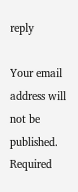reply

Your email address will not be published. Required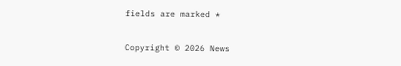fields are marked *

Copyright © 2026 News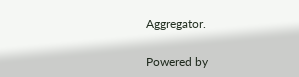Aggregator.

Powered by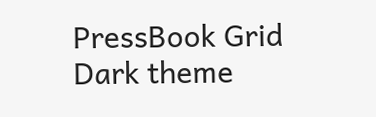PressBook Grid Dark theme